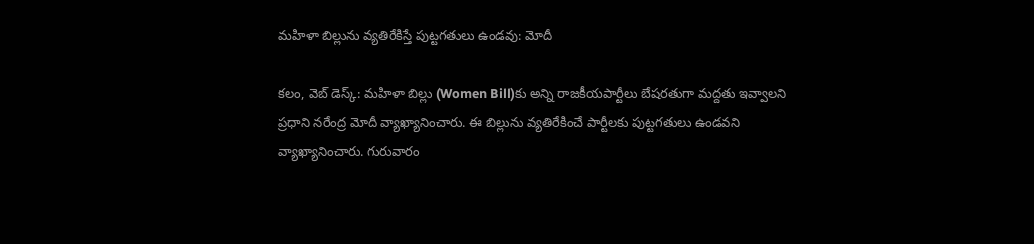మహిళా బిల్లును వ్యతిరేకిస్తే పుట్టగతులు ఉండవు: మోదీ

కలం, వెబ్ డెస్క్: మహిళా బిల్లు (Women Bill)కు అన్ని రాజకీయపార్టీలు బేషరతుగా మద్దతు ఇవ్వాలని ప్రధాని నరేంద్ర మోదీ వ్యాఖ్యానించారు. ఈ బిల్లును వ్యతిరేకించే పార్టీలకు పుట్టగతులు ఉండవని వ్యాఖ్యానించారు. గురువారం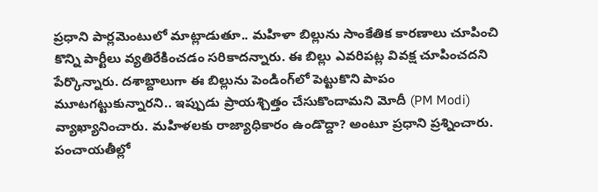ప్రధాని పార్లమెంటులో మాట్లాడుతూ.. మహిళా బిల్లును సాంకేతిక కారణాలు చూపించి కొన్ని పార్టీలు వ్యతిరేకించడం సరికాదన్నారు. ఈ బిల్లు ఎవరిపట్ల వివక్ష చూపించదని పేర్కొన్నారు. దశాబ్దాలుగా ఈ బిల్లును పెండింగ్‌లో పెట్టుకొని పాపం మూటగట్టుకున్నారని.. ఇప్పుడు ప్రాయశ్చిత్తం చేసుకొందామని మోదీ (PM Modi) వ్యాఖ్యానించారు. మహిళలకు రాజ్యాధికారం ఉండొద్దా? అంటూ ప్రధాని ప్రశ్నించారు. పంచాయతీల్లో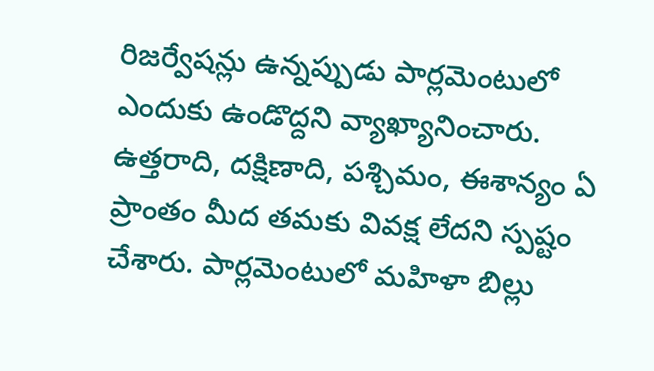రిజర్వేషన్లు ఉన్నప్పుడు పార్లమెంటులో ఎందుకు ఉండొద్దని వ్యాఖ్యానించారు. ఉత్తరాది, దక్షిణాది, పశ్చిమం, ఈశాన్యం ఏ ప్రాంతం మీద తమకు వివక్ష లేదని స్పష్టం చేశారు. పార్లమెంటులో మహిళా బిల్లు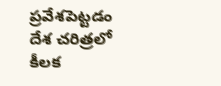ప్రవేశపెట్టడం దేశ చరిత్రలో కీలక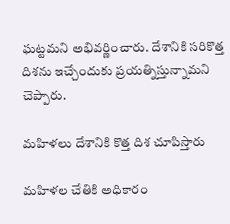ఘట్టమని అభివర్ణించారు. దేశానికి సరికొత్త దిశను ఇచ్చేందుకు ప్రయత్నిస్తున్నామని చెప్పారు.

మహిళలు దేశానికి కొత్త దిశ చూపిస్తారు

మహిళల చేతికి అధికారం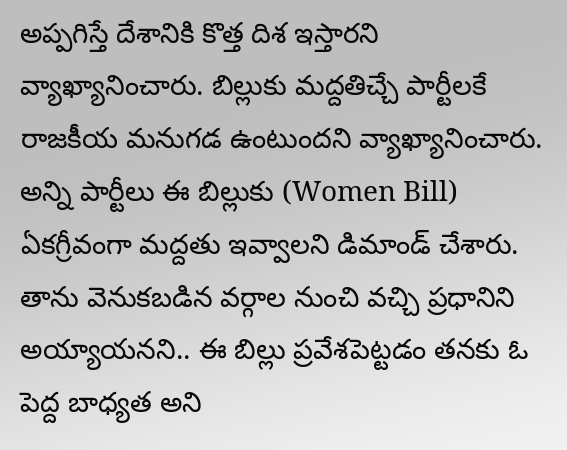అప్పగిస్తే దేశానికి కొత్త దిశ ఇస్తారని వ్యాఖ్యానించారు. బిల్లుకు మద్దతిచ్చే పార్టీలకే రాజకీయ మనుగడ ఉంటుందని వ్యాఖ్యానించారు. అన్ని పార్టీలు ఈ బిల్లుకు (Women Bill) ఏకగ్రీవంగా మద్దతు ఇవ్వాలని డిమాండ్ చేశారు. తాను వెనుకబడిన వర్గాల నుంచి వచ్చి ప్రధానిని అయ్యాయనని.. ఈ బిల్లు ప్రవేశపెట్టడం తనకు ఓ పెద్ద బాధ్యత అని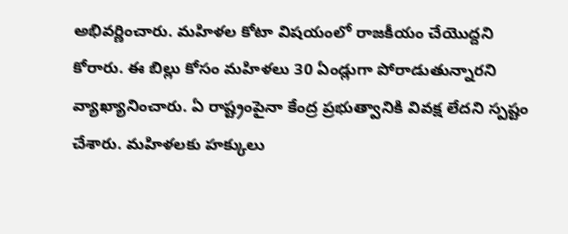అభివర్ణించారు. మహిళల కోటా విషయంలో రాజకీయం చేయొద్దని కోరారు. ఈ బిల్లు కోసం మహిళలు 30 ఏండ్లుగా పోరాడుతున్నారని వ్యాఖ్యానించారు. ఏ రాష్ట్రంపైనా కేంద్ర ప్రభుత్వానికి వివక్ష లేదని స్పష్టం చేశారు. మహిళలకు హక్కులు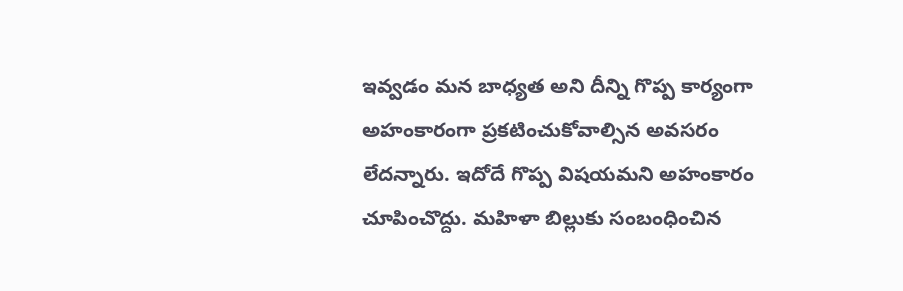ఇవ్వడం మన బాధ్యత అని దీన్ని గొప్ప కార్యంగా అహంకారంగా ప్రకటించుకోవాల్సిన అవసరం లేదన్నారు. ఇదోదే గొప్ప విషయమని అహంకారం చూపించొద్దు. మహిళా బిల్లుకు సంబంధించిన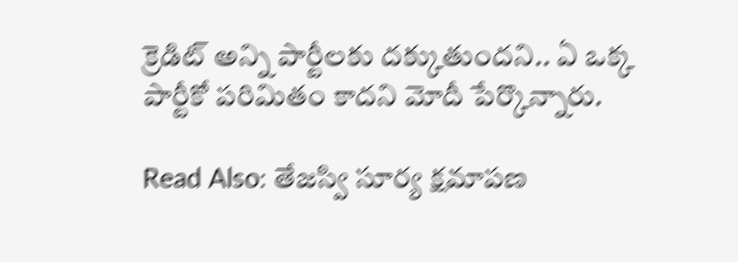క్రెడిట్ అన్ని పార్టీలకు దక్కుతుందని.. ఏ ఒక్క పార్టీకో పరిమితం కాదని మోదీ పేర్కొన్నారు.

Read Also: తేజస్వి సూర్య క్షమాపణ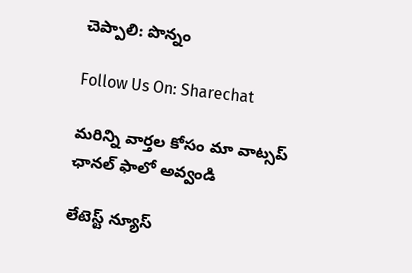చెప్పాలి: పొన్నం

Follow Us On: Sharechat

మ‌రిన్ని వార్త‌ల కోసం మా వాట్స‌ప్ ఛాన‌ల్ ఫాలో అవ్వండి

లేటెస్ట్ న్యూస్‌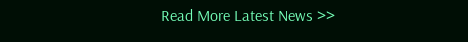Read More Latest News >>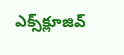ఎక్స్‌క్లూజివ్‌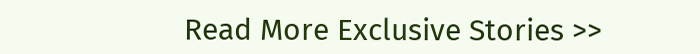Read More Exclusive Stories >>